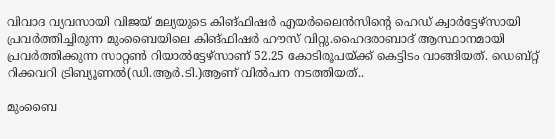വിവാദ വ്യവസായി വിജയ് മല്യയുടെ കിങ്ഫിഷര്‍ എയര്‍ലൈന്‍സിന്റെ ഹെഡ് ക്വാർട്ടേഴ്‌സായി പ്രവര്‍ത്തിച്ചിരുന്ന മുംബൈയിലെ കിങ്ഫിഷര്‍ ഹൗസ് വിറ്റു.ഹൈദരാബാദ് ആസ്ഥാനമായി പ്രവര്‍ത്തിക്കുന്ന സാറ്റണ്‍ റിയാല്‍ട്ടേഴ്‌സാണ് 52.25 കോടിരൂപയ്ക്ക് കെട്ടിടം വാങ്ങിയത്. ഡെബ്റ്റ് റിക്കവറി ട്രിബ്യൂണല്‍(ഡി.ആര്‍.ടി.)ആണ് വില്‍പന നടത്തിയത്..

മുംബൈ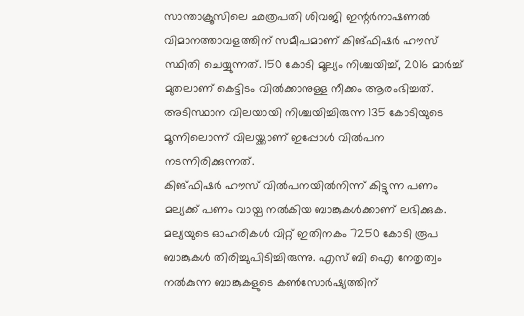സാന്താക്രൂസിലെ ഛത്രപതി ശിവജി ഇന്റര്‍നാഷണല്‍ വിമാനത്താവളത്തിന് സമീപമാണ് കിങ്ഫിഷര്‍ ഹൗസ് സ്ഥിതി ചെയ്യുന്നത്. 150 കോടി മൂല്യം നിശ്ചയിച്ച്, 2016 മാര്‍ച്ച് മുതലാണ് കെട്ടിടം വില്‍ക്കാനുള്ള നീക്കം ആരംഭിച്ചത്. അടിസ്ഥാന വിലയായി നിശ്ചയിച്ചിരുന്ന 135 കോടിയുടെ മൂന്നിലൊന്ന് വിലയ്ക്കാണ് ഇപ്പോള്‍ വില്‍പന നടന്നിരിക്കുന്നത്.
കിങ്ഫിഷര്‍ ഹൗസ് വില്‍പനയില്‍നിന്ന് കിട്ടുന്ന പണം മല്യക്ക് പണം വായ്പ നല്‍കിയ ബാങ്കുകള്‍ക്കാണ് ലഭിക്കുക. മല്യയുടെ ഓഹരികള്‍ വിറ്റ് ഇതിനകം 7250 കോടി രൂപ ബാങ്കുകള്‍ തിരിച്ചുപിടിച്ചിരുന്നു. എസ് ബി ഐ നേതൃത്വം നല്‍കുന്ന ബാങ്കുകളുടെ കണ്‍സോര്‍ഷ്യത്തിന്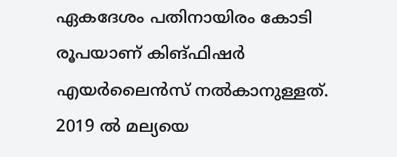ഏകദേശം പതിനായിരം കോടി രൂപയാണ് കിങ്ഫിഷര്‍ എയര്‍ലൈന്‍സ് നല്‍കാനുള്ളത്. 2019 ല്‍ മല്യയെ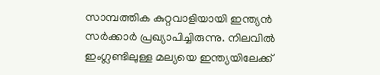സാമ്പത്തിക കുറ്റവാളിയായി ഇന്ത്യന്‍ സര്‍ക്കാര്‍ പ്രഖ്യാപിച്ചിരുന്നു. നിലവില്‍ ഇംഗ്ലണ്ടിലുള്ള മല്യയെ ഇന്ത്യയിലേക്ക്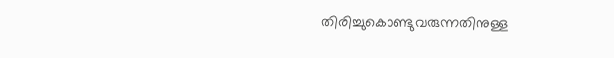തിരിച്ചുകൊണ്ടുവരുന്നതിനുള്ള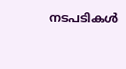നടപടികള്‍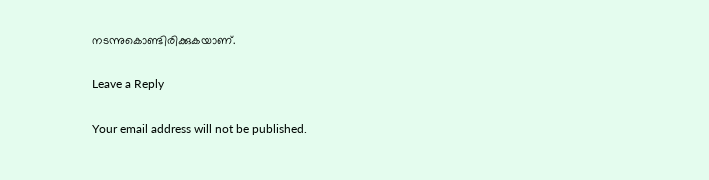നടന്നുകൊണ്ടിരിക്കുകയാണ്.

Leave a Reply

Your email address will not be published.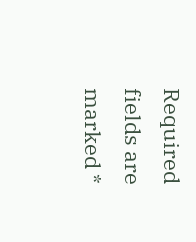Required fields are marked *